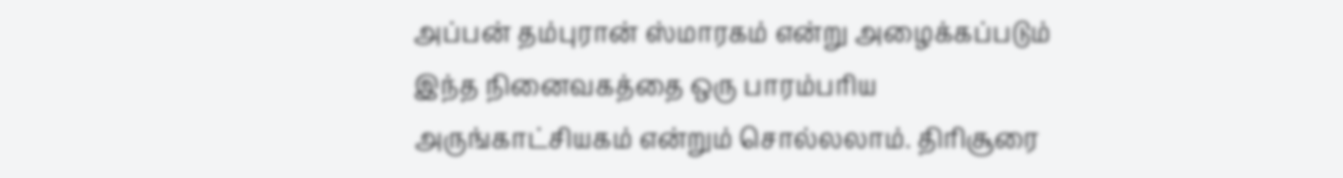அப்பன் தம்புரான் ஸ்மாரகம் என்று அழைக்கப்படும் இந்த நினைவகத்தை ஒரு பாரம்பரிய அருங்காட்சியகம் என்றும் சொல்லலாம். திரிசூரை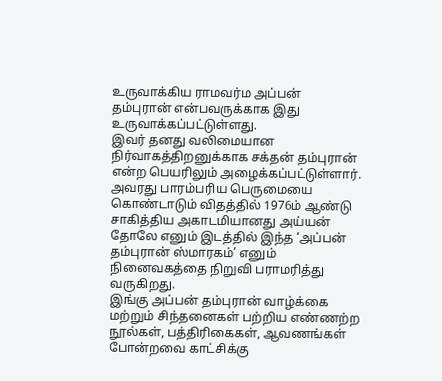உருவாக்கிய ராமவர்ம அப்பன் தம்புரான் என்பவருக்காக இது உருவாக்கப்பட்டுள்ளது.
இவர் தனது வலிமையான நிர்வாகத்திறனுக்காக சக்தன் தம்புரான் என்ற பெயரிலும் அழைக்கப்பட்டுள்ளார். அவரது பாரம்பரிய பெருமையை கொண்டாடும் விதத்தில் 1976ம் ஆண்டு சாகித்திய அகாடமியானது அய்யன் தோலே எனும் இடத்தில் இந்த ‘அப்பன் தம்புரான் ஸ்மாரகம்’ எனும் நினைவகத்தை நிறுவி பராமரித்து வருகிறது.
இங்கு அப்பன் தம்புரான் வாழ்க்கை மற்றும் சிந்தனைகள் பற்றிய எண்ணற்ற நூல்கள், பத்திரிகைகள், ஆவணங்கள் போன்றவை காட்சிக்கு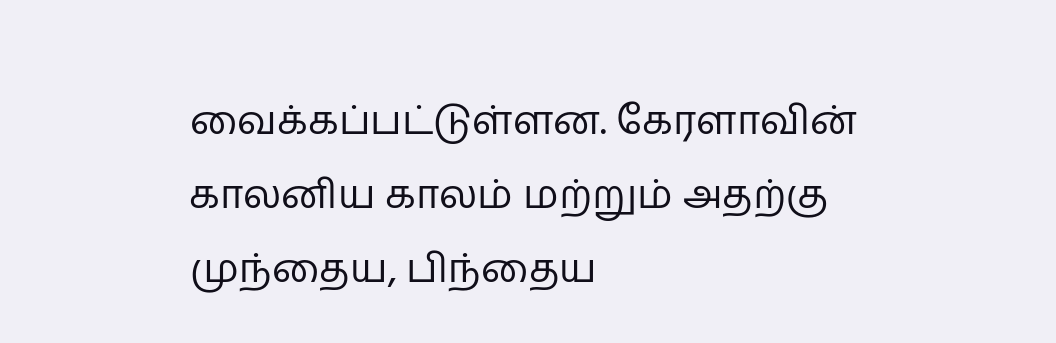வைக்கப்பட்டுள்ளன. கேரளாவின் காலனிய காலம் மற்றும் அதற்கு முந்தைய, பிந்தைய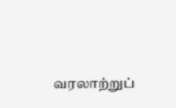வரலாற்றுப்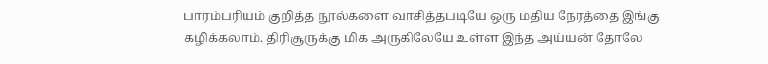பாரம்பரியம் குறித்த நூல்களை வாசித்தபடியே ஒரு மதிய நேரத்தை இங்கு கழிக்கலாம். திரிசூருக்கு மிக அருகிலேயே உள்ள இந்த அய்யன் தோலே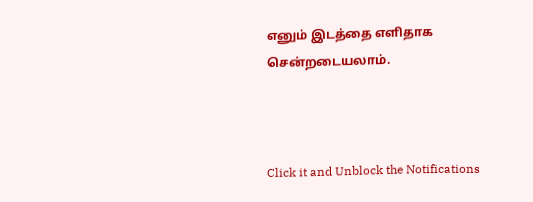எனும் இடத்தை எளிதாக சென்றடையலாம்.



Click it and Unblock the Notifications